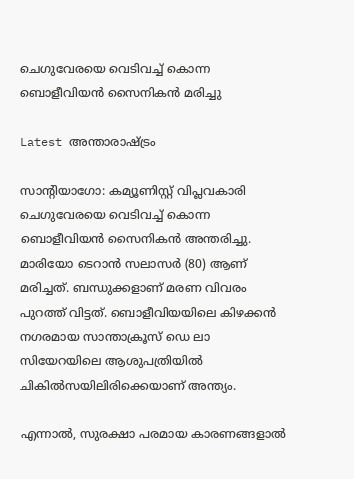ചെഗുവേരയെ വെടിവച്ച് കൊന്ന ബൊളീവിയന്‍ സൈനികന്‍ മരിച്ചു

Latest അന്താരാഷ്ട്രം

സാന്‍റിയാഗോ: കമ്യൂണിസ്റ്റ് വിപ്ലവകാരി ചെഗുവേരയെ വെടിവച്ച് കൊന്ന ബൊളീവിയന്‍ സൈനികന്‍ അന്തരിച്ചു. മാരിയോ ടെറാന്‍ സലാസര്‍ (80) ആണ് മരിച്ചത്. ബന്ധുക്കളാണ് മരണ വിവരം പുറത്ത് വിട്ടത്. ബൊളീവിയയിലെ കിഴക്കന്‍ നഗരമായ സാന്താക്രൂസ് ഡെ ലാ സിയേറയിലെ ആശുപത്രിയില്‍ ചികില്‍സയിലിരിക്കെയാണ് അന്ത്യം.

എന്നാല്‍, സുരക്ഷാ പരമായ കാരണങ്ങളാൽ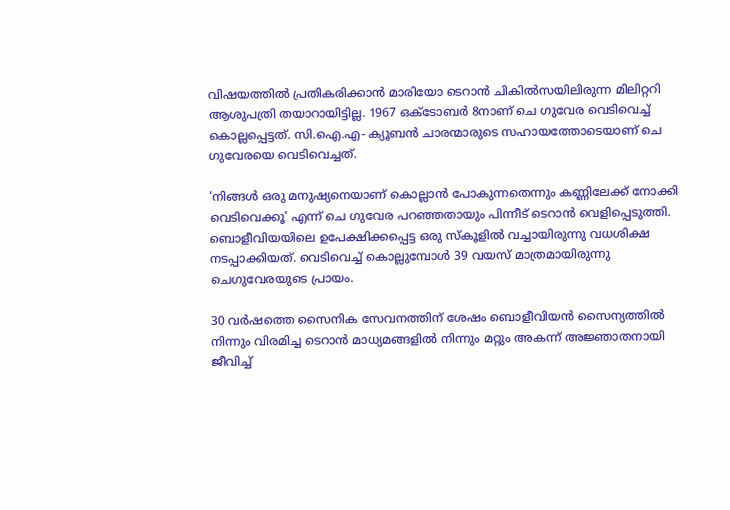വിഷയത്തില്‍ പ്രതികരിക്കാന്‍ മാരിയോ ടെറാന്‍ ചികില്‍സയിലിരുന്ന മിലിറ്ററി ആശുപത്രി തയാറായിട്ടില്ല. 1967 ഒക്ടോബർ 8നാണ് ചെ ഗുവേര വെടിവെച്ച് കൊല്ലപ്പെട്ടത്. സി.ഐ.എ- ക്യൂബൻ ചാരന്മാരുടെ സഹായത്തോടെയാണ് ചെ ഗുവേരയെ വെടിവെച്ചത്.

‘നിങ്ങൾ ഒരു മനുഷ്യനെയാണ് കൊല്ലാൻ പോകുന്നതെന്നും കണ്ണിലേക്ക് നോക്കി വെടിവെക്കൂ’ എന്ന് ചെ ഗുവേര പറഞ്ഞതായും പിന്നീട് ടെറാൻ വെളിപ്പെടുത്തി. ബൊളീവിയയിലെ ഉപേക്ഷിക്കപ്പെട്ട ഒരു സ്‌കൂളില്‍ വച്ചായിരുന്നു വധശിക്ഷ നടപ്പാക്കിയത്. വെടിവെച്ച് കൊല്ലുമ്പോൾ 39 വയസ് മാത്രമായിരുന്നു ചെഗുവേരയുടെ പ്രായം.

30 വര്‍ഷത്തെ സൈനിക സേവനത്തിന് ശേഷം ബൊളീവിയന്‍ സൈന്യത്തില്‍ നിന്നും വിരമിച്ച ടെറാന്‍ മാധ്യമങ്ങളിൽ നിന്നും മറ്റും അകന്ന് അജ്ഞാതനായി ജീവിച്ച്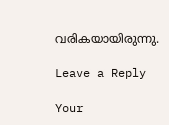വരികയായിരുന്നു.

Leave a Reply

Your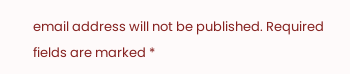email address will not be published. Required fields are marked *